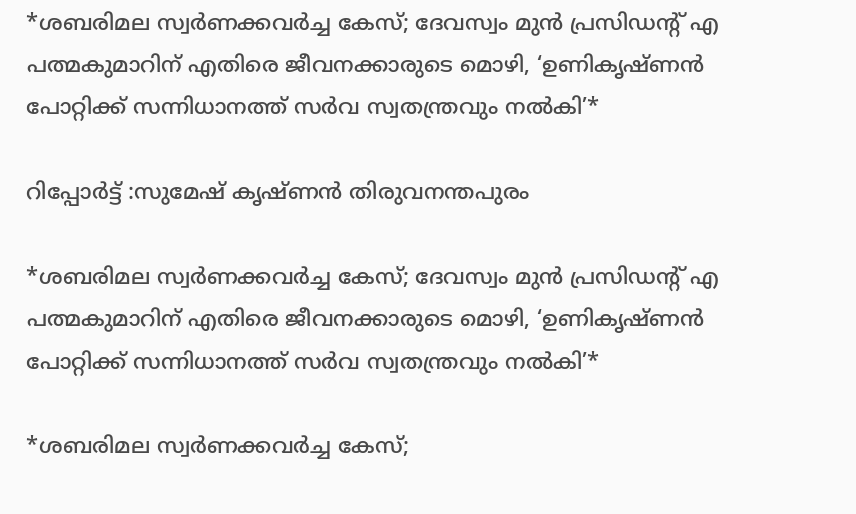*ശബരിമല സ്വർണക്കവർച്ച കേസ്; ദേവസ്വം മുൻ പ്രസിഡന്‍റ് എ പത്മകുമാറിന് എതിരെ ജീവനക്കാരുടെ മൊഴി, ‘ഉണികൃഷ്‍ണൻ പോറ്റിക്ക് സന്നിധാനത്ത് സർവ സ്വതന്ത്രവും നൽകി’*

റിപ്പോർട്ട്‌ :സുമേഷ് കൃഷ്ണൻ തിരുവനന്തപുരം

*ശബരിമല സ്വർണക്കവർച്ച കേസ്; ദേവസ്വം മുൻ പ്രസിഡന്‍റ് എ പത്മകുമാറിന് എതിരെ ജീവനക്കാരുടെ മൊഴി, ‘ഉണികൃഷ്‍ണൻ പോറ്റിക്ക് സന്നിധാനത്ത് സർവ സ്വതന്ത്രവും നൽകി’*

*ശബരിമല സ്വർണക്കവർച്ച കേസ്;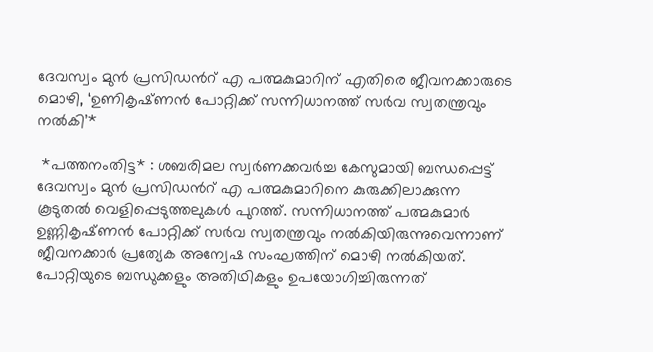ദേവസ്വം മുൻ പ്രസിഡന്‍റ് എ പത്മകുമാറിന് എതിരെ ജീവനക്കാരുടെ മൊഴി, ‘ഉണികൃഷ്‍ണൻ പോറ്റിക്ക് സന്നിധാനത്ത് സർവ സ്വതന്ത്രവും നൽകി’*

 *പത്തനംതിട്ട* : ശബരിമല സ്വർണക്കവർച്ച കേസുമായി ബന്ധപ്പെട്ട് ദേവസ്വം മുൻ പ്രസിഡന്‍റ് എ പത്മകുമാറിനെ കുരുക്കിലാക്കുന്ന കൂടുതൽ വെളിപ്പെടുത്തലുകൾ പുറത്ത്. സന്നിധാനത്ത് പത്മകുമാർ ഉണ്ണികൃഷ്‌ണൻ പോറ്റിക്ക് സർവ സ്വതന്ത്രവും നൽകിയിരുന്നുവെന്നാണ് ജീവനക്കാർ പ്രത്യേക അന്വേഷ സംഘത്തിന് മൊഴി നൽകിയത്. പോറ്റിയുടെ ബന്ധുക്കളും അതിഥികളും ഉപയോഗിച്ചിരുന്നത്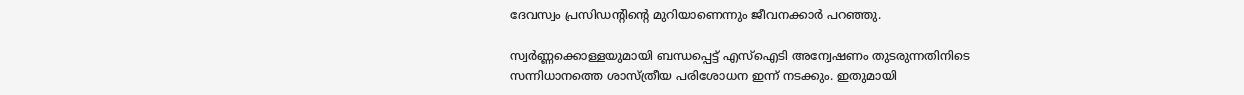ദേവസ്വം പ്രസിഡന്റിന്റെ മുറിയാണെന്നും ജീവനക്കാർ പറഞ്ഞു.

സ്വർണ്ണക്കൊള്ളയുമായി ബന്ധപ്പെട്ട് എസ്ഐടി അന്വേഷണം തുടരുന്നതിനിടെ സന്നിധാനത്തെ ശാസ്ത്രീയ പരിശോധന ഇന്ന് നടക്കും. ഇതുമായി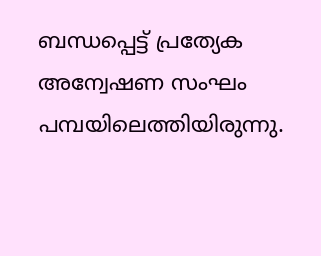ബന്ധപ്പെട്ട് പ്രത്യേക അന്വേഷണ സംഘം പമ്പയിലെത്തിയിരുന്നു.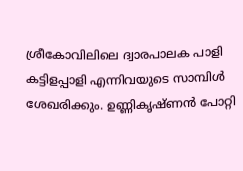ശ്രീകോവിലിലെ ദ്വാരപാലക പാളി കട്ടിളപ്പാളി എന്നിവയുടെ സാമ്പിൾ ശേഖരിക്കും. ഉണ്ണികൃഷ്‌ണൻ പോറ്റി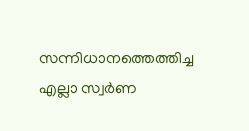സന്നിധാനത്തെത്തിച്ച എല്ലാ സ്വർണ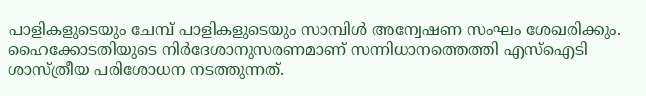പാളികളുടെയും ചേമ്പ് പാളികളുടെയും സാമ്പിൾ അന്വേഷണ സംഘം ശേഖരിക്കും. ഹൈക്കോടതിയുടെ നിർദേശാനുസരണമാണ് സന്നിധാനത്തെത്തി എസ്ഐടി ശാസ്ത്രീയ പരിശോധന നടത്തുന്നത്.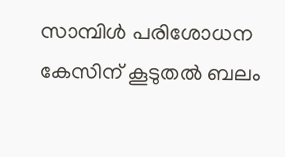സാമ്പിൾ പരിശോധന കേസിന് കൂടുതൽ ബലം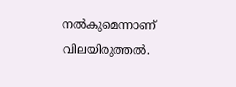നൽകുമെന്നാണ് വിലയിരുത്തൽ.